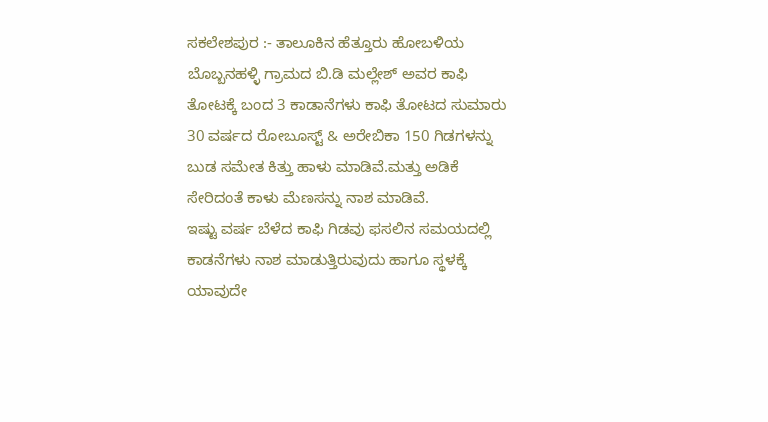ಸಕಲೇಶಪುರ :- ತಾಲೂಕಿನ ಹೆತ್ತೂರು ಹೋಬಳಿಯ ಬೊಬ್ಬನಹಳ್ಳಿ ಗ್ರಾಮದ ಬಿ.ಡಿ ಮಲ್ಲೇಶ್ ಅವರ ಕಾಫಿ ತೋಟಕ್ಕೆ ಬಂದ 3 ಕಾಡಾನೆಗಳು ಕಾಫಿ ತೋಟದ ಸುಮಾರು 30 ವರ್ಷದ ರೋಬೂಸ್ಟ್ & ಅರೇಬಿಕಾ 150 ಗಿಡಗಳನ್ನು ಬುಡ ಸಮೇತ ಕಿತ್ತು ಹಾಳು ಮಾಡಿವೆ.ಮತ್ತು ಅಡಿಕೆ ಸೇರಿದಂತೆ ಕಾಳು ಮೆಣಸನ್ನು ನಾಶ ಮಾಡಿವೆ.
ಇಷ್ಟು ವರ್ಷ ಬೆಳೆದ ಕಾಫಿ ಗಿಡವು ಫಸಲಿನ ಸಮಯದಲ್ಲಿ ಕಾಡನೆಗಳು ನಾಶ ಮಾಡುತ್ತಿರುವುದು ಹಾಗೂ ಸ್ಥಳಕ್ಕೆ ಯಾವುದೇ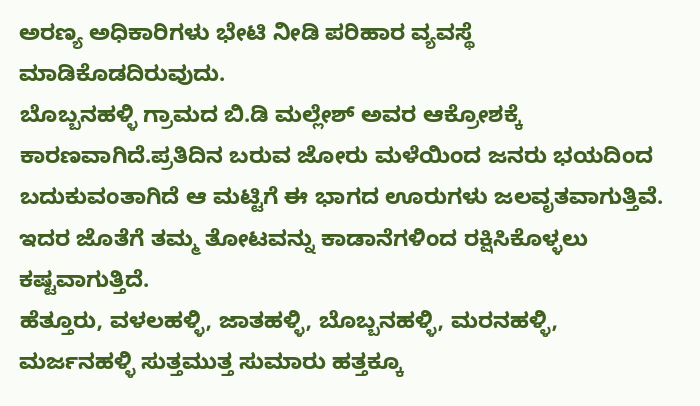ಅರಣ್ಯ ಅಧಿಕಾರಿಗಳು ಭೇಟಿ ನೀಡಿ ಪರಿಹಾರ ವ್ಯವಸ್ಥೆ ಮಾಡಿಕೊಡದಿರುವುದು.
ಬೊಬ್ಬನಹಳ್ಳಿ ಗ್ರಾಮದ ಬಿ.ಡಿ ಮಲ್ಲೇಶ್ ಅವರ ಆಕ್ರೋಶಕ್ಕೆ ಕಾರಣವಾಗಿದೆ.ಪ್ರತಿದಿನ ಬರುವ ಜೋರು ಮಳೆಯಿಂದ ಜನರು ಭಯದಿಂದ ಬದುಕುವಂತಾಗಿದೆ ಆ ಮಟ್ಟಿಗೆ ಈ ಭಾಗದ ಊರುಗಳು ಜಲವೃತವಾಗುತ್ತಿವೆ. ಇದರ ಜೊತೆಗೆ ತಮ್ಮ ತೋಟವನ್ನು ಕಾಡಾನೆಗಳಿಂದ ರಕ್ಷಿಸಿಕೊಳ್ಳಲು ಕಷ್ಟವಾಗುತ್ತಿದೆ.
ಹೆತ್ತೂರು, ವಳಲಹಳ್ಳಿ, ಜಾತಹಳ್ಳಿ, ಬೊಬ್ಬನಹಳ್ಳಿ, ಮರನಹಳ್ಳಿ, ಮರ್ಜನಹಳ್ಳಿ ಸುತ್ತಮುತ್ತ ಸುಮಾರು ಹತ್ತಕ್ಕೂ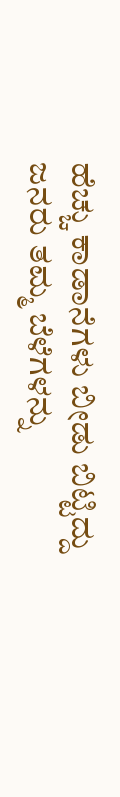ಹೆಚ್ಚು ಕಾಡಾನೆಗಳು ಬೀಡು ಬಿಟ್ಟಿದ್ದು ಜನರು ತಮ್ಮ ಬೆಳೆಗಳನ್ನು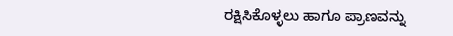ರಕ್ಷಿಸಿಕೊಳ್ಳಲು ಹಾಗೂ ಪ್ರಾಣವನ್ನು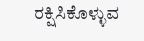ರಕ್ಷಿಸಿಕೊಳ್ಳುವ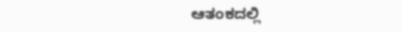ಆತಂಕದಲ್ಲಿ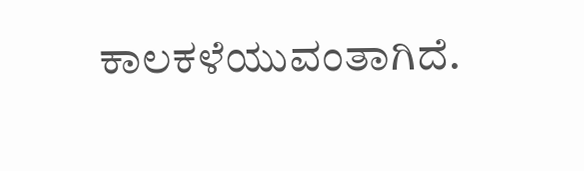ಕಾಲಕಳೆಯುವಂತಾಗಿದೆ.